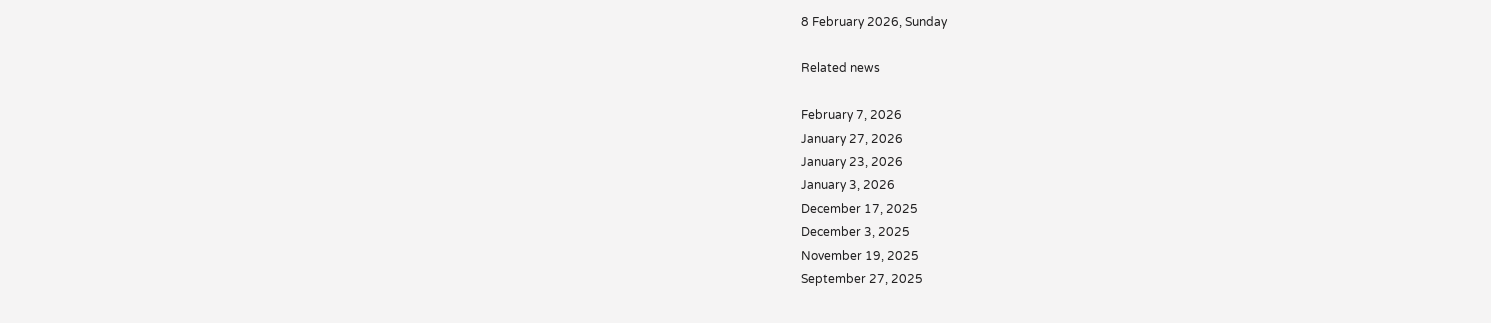8 February 2026, Sunday

Related news

February 7, 2026
January 27, 2026
January 23, 2026
January 3, 2026
December 17, 2025
December 3, 2025
November 19, 2025
September 27, 2025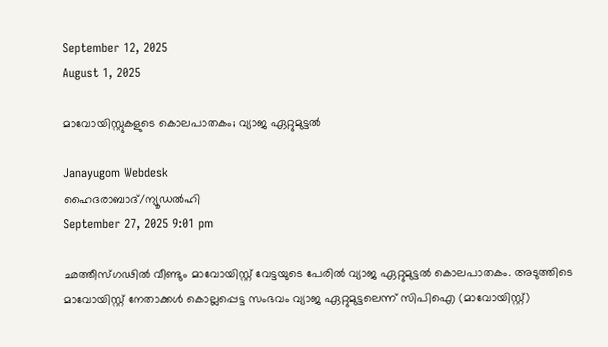September 12, 2025
August 1, 2025

മാവോയിസ്റ്റുകളുടെ കൊലപാതകം; വ്യാജ ഏറ്റുമുട്ടല്‍

Janayugom Webdesk
ഹൈദരാബാദ്/ന്യൂഡല്‍ഹി
September 27, 2025 9:01 pm

ഛത്തീസ്ഗഢില്‍ വീണ്ടും മാവോയിസ്റ്റ് വേട്ടയുടെ പേരില്‍ വ്യാജ ഏറ്റുമുട്ടല്‍ കൊലപാതകം. അടുത്തിടെ മാവോയിസ്റ്റ് നേതാക്കള്‍ കൊല്ലപ്പെട്ട സംഭവം വ്യാജ ഏറ്റുമുട്ടലെന്ന് സിപിഐ (മാവോയിസ്റ്റ്)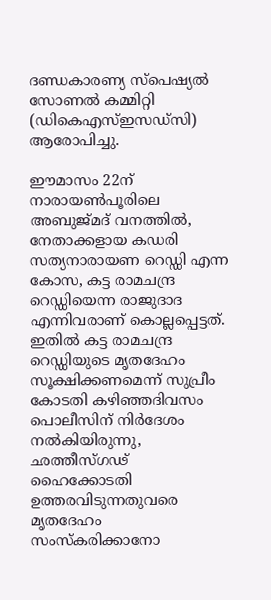ദണ്ഡകാരണ്യ സ്പെഷ്യല്‍ സോണല്‍ കമ്മിറ്റി (ഡികെഎസ്ഇസഡ്സി) ആരോപിച്ചു.

ഈമാസം 22ന് നാരായണ്‍പൂരിലെ അബുജ്മദ് വനത്തില്‍, നേതാക്കളായ കഡരി സത്യനാരായണ റെഡ്ഡി എന്ന കോസ, കട്ട രാമചന്ദ്ര റെഡ്ഡിയെന്ന രാജുദാദ എന്നിവരാണ് കൊല്ലപ്പെട്ടത്. ഇതില്‍ കട്ട രാമചന്ദ്ര റെഡ്ഡിയുടെ മൃതദേഹം സൂക്ഷിക്കണമെന്ന് സുപ്രീം കോടതി കഴിഞ്ഞദിവസം പൊലീസിന് നിര്‍ദേശം നല്‍കിയിരുന്നു, ഛത്തീസ്ഗഢ് ഹൈക്കോടതി ഉത്തരവിടുന്നതുവരെ മൃതദേഹം സംസ്കരിക്കാനോ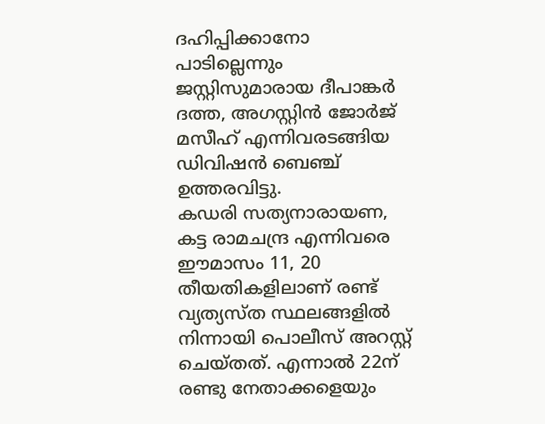ദഹിപ്പിക്കാനോ പാടില്ലെന്നും ജസ്റ്റിസുമാരായ ദീപാങ്കര്‍ ദത്ത, അഗസ്റ്റിന്‍ ജോര്‍ജ് മസീഹ് എന്നിവരടങ്ങിയ ഡിവിഷന്‍ ബെഞ്ച് ഉത്തരവിട്ടു.
കഡരി സത്യനാരായണ, കട്ട രാമചന്ദ്ര എന്നിവരെ ഈമാസം 11, 20 തീയതികളിലാണ് രണ്ട് വ്യത്യസ്ത സ്ഥലങ്ങളില്‍ നിന്നായി പൊലീസ് അറസ്റ്റ് ചെയ്തത്. എന്നാല്‍ 22ന് രണ്ടു നേതാക്കളെയും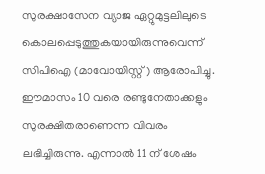സുരക്ഷാസേന വ്യാജ ഏറ്റുമുട്ടലിലുടെ കൊലപ്പെടുത്തുകയായിരുന്നുവെന്ന് സിപിഐ (മാവോയിസ്റ്റ്) ആരോപിച്ചു. ഈമാസം 10 വരെ രണ്ടുനേതാക്കളും സുരക്ഷിതരാണെന്ന വിവരം ലഭിച്ചിരുന്നു. എന്നാല്‍ 11 ന് ശേഷം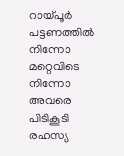റായ്പൂർ പട്ടണത്തിൽ നിന്നോ മറ്റെവിടെ നിന്നോ അവരെ പിടികൂടി രഹസ്യ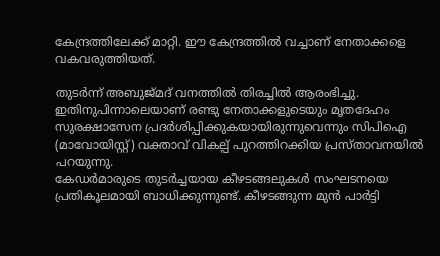കേന്ദ്രത്തിലേക്ക് മാറ്റി. ഈ കേന്ദ്രത്തില്‍ വച്ചാണ് നേതാക്കളെ വകവരുത്തിയത്.

തുടര്‍ന്ന് അബുജ്മദ് വനത്തില്‍ തിരച്ചിൽ ആരംഭിച്ചു. ഇതിനുപിന്നാലെയാണ് രണ്ടു നേതാക്കളുടെയും മൃതദേഹം സുരക്ഷാസേന പ്രദര്‍ശിപ്പിക്കുകയായിരുന്നുവെന്നും സിപിഐ (മാവോയിസ്റ്റ്) വക്താവ് വികല്പ് പുറത്തിറക്കിയ പ്രസ്താവനയിൽ പറയുന്നു.
കേഡര്‍മാരുടെ തുടര്‍ച്ചയായ കീഴടങ്ങലുകള്‍ സംഘടനയെ പ്രതികൂലമായി ബാധിക്കുന്നുണ്ട്. കീഴടങ്ങുന്ന മുന്‍ പാര്‍ട്ടി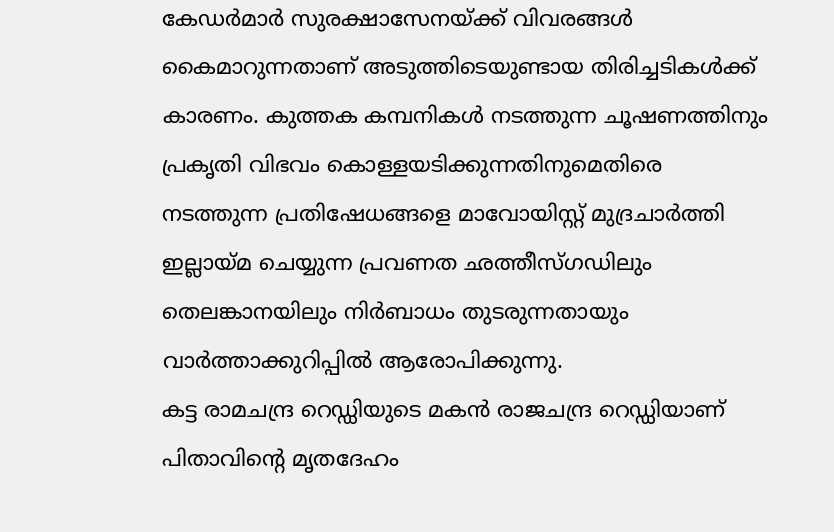കേഡര്‍മാര്‍ സുരക്ഷാസേനയ്ക്ക് വിവരങ്ങള്‍ കൈമാറുന്നതാണ് അടുത്തിടെയുണ്ടായ തിരിച്ചടികള്‍ക്ക് കാരണം. കുത്തക കമ്പനികള്‍ നടത്തുന്ന ചൂഷണത്തിനും പ്രകൃതി വിഭവം കൊള്ളയടിക്കുന്നതിനുമെതിരെ നടത്തുന്ന പ്രതിഷേധങ്ങളെ മാവോയിസ്റ്റ് മുദ്രചാര്‍ത്തി ഇല്ലായ്മ ചെയ്യുന്ന പ്രവണത ഛത്തീസ്ഗഡിലും തെലങ്കാനയിലും നിര്‍ബാധം തുടരുന്നതായും വാര്‍ത്താക്കുറിപ്പില്‍ ആരോപിക്കുന്നു.
കട്ട രാമചന്ദ്ര റെഡ്ഡിയുടെ മകന്‍ രാജചന്ദ്ര റെഡ്ഡിയാണ് പിതാവിന്റെ മൃതദേഹം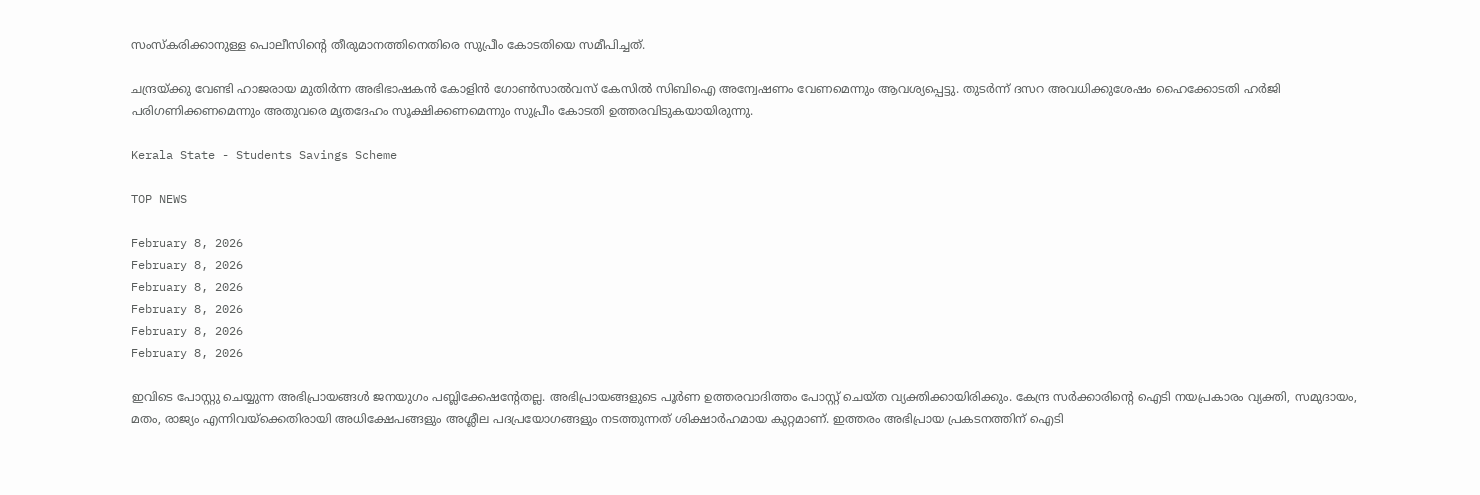സംസ്കരിക്കാനുള്ള പൊലീസിന്റെ തീരുമാനത്തിനെതിരെ സുപ്രീം കോടതിയെ സമീപിച്ചത്.

ചന്ദ്രയ്ക്കു വേണ്ടി ഹാജരായ മുതിർന്ന അഭിഭാഷകൻ കോളിൻ ഗോൺസാൽവസ് കേസിൽ സിബിഐ അന്വേഷണം വേണമെന്നും ആവശ്യപ്പെട്ടു. തുടര്‍ന്ന് ദസറ അവധിക്കുശേഷം ഹൈക്കോടതി ഹര്‍ജി പരിഗണിക്കണമെന്നും അതുവരെ മൃതദേഹം സൂക്ഷിക്കണമെന്നും സുപ്രീം കോടതി ഉത്തരവിടുകയായിരുന്നു.

Kerala State - Students Savings Scheme

TOP NEWS

February 8, 2026
February 8, 2026
February 8, 2026
February 8, 2026
February 8, 2026
February 8, 2026

ഇവിടെ പോസ്റ്റു ചെയ്യുന്ന അഭിപ്രായങ്ങള്‍ ജനയുഗം പബ്ലിക്കേഷന്റേതല്ല. അഭിപ്രായങ്ങളുടെ പൂര്‍ണ ഉത്തരവാദിത്തം പോസ്റ്റ് ചെയ്ത വ്യക്തിക്കായിരിക്കും. കേന്ദ്ര സര്‍ക്കാരിന്റെ ഐടി നയപ്രകാരം വ്യക്തി, സമുദായം, മതം, രാജ്യം എന്നിവയ്‌ക്കെതിരായി അധിക്ഷേപങ്ങളും അശ്ലീല പദപ്രയോഗങ്ങളും നടത്തുന്നത് ശിക്ഷാര്‍ഹമായ കുറ്റമാണ്. ഇത്തരം അഭിപ്രായ പ്രകടനത്തിന് ഐടി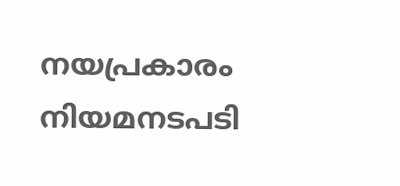നയപ്രകാരം നിയമനടപടി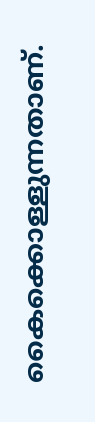കൈക്കൊള്ളുന്നതാണ്.